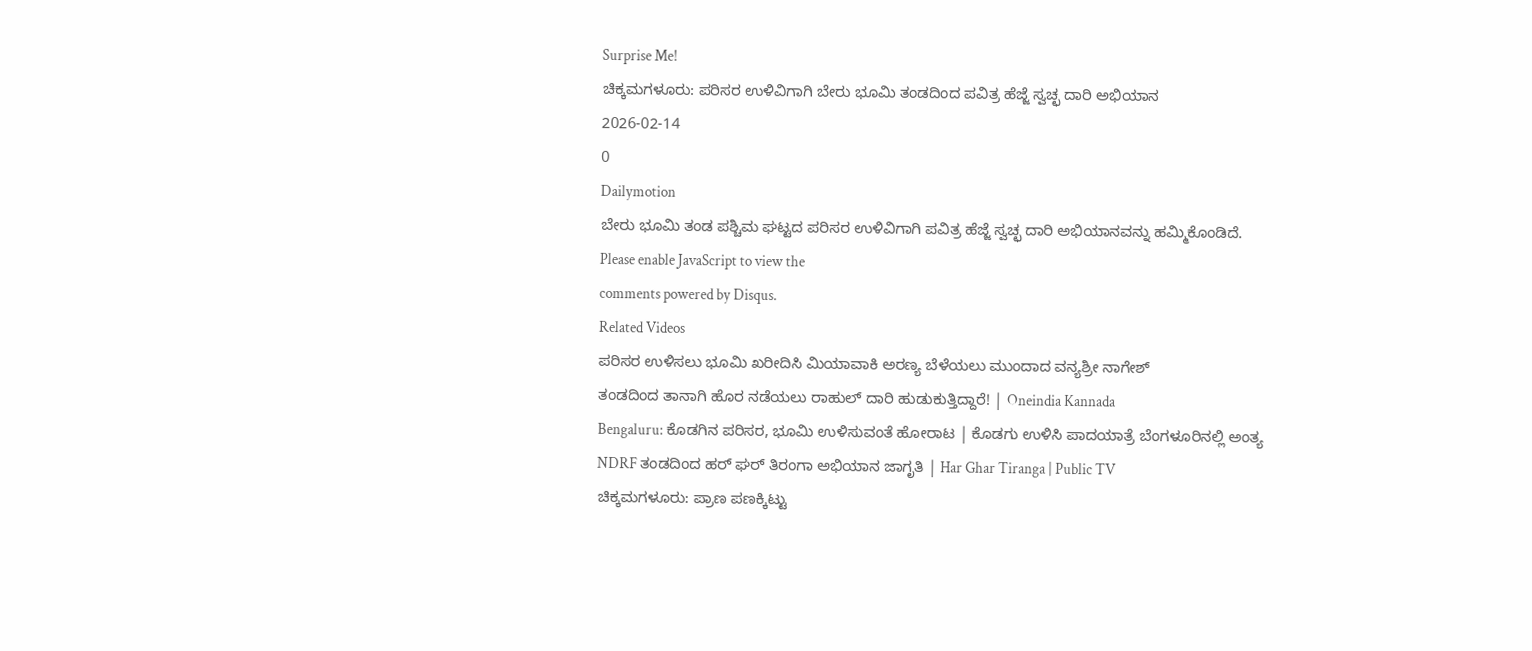Surprise Me!
ಚಿಕ್ಕಮಗಳೂರು: ಪರಿಸರ ಉಳಿವಿಗಾಗಿ ಬೇರು ಭೂಮಿ ತಂಡದಿಂದ ಪವಿತ್ರ ಹೆಜ್ಜೆ ಸ್ವಚ್ಛ ದಾರಿ ಅಭಿಯಾನ
2026-02-14
0
Dailymotion
ಬೇರು ಭೂಮಿ ತಂಡ ಪಶ್ಚಿಮ ಘಟ್ಟದ ಪರಿಸರ ಉಳಿವಿಗಾಗಿ ಪವಿತ್ರ ಹೆಜ್ಜೆ ಸ್ವಚ್ಛ ದಾರಿ ಅಭಿಯಾನವನ್ನು ಹಮ್ಮಿಕೊಂಡಿದೆ.
Please enable JavaScript to view the
comments powered by Disqus.
Related Videos
ಪರಿಸರ ಉಳಿಸಲು ಭೂಮಿ ಖರೀದಿಸಿ ಮಿಯಾವಾಕಿ ಅರಣ್ಯ ಬೆಳೆಯಲು ಮುಂದಾದ ವನ್ಯಶ್ರೀ ನಾಗೇಶ್
ತಂಡದಿಂದ ತಾನಾಗಿ ಹೊರ ನಡೆಯಲು ರಾಹುಲ್ ದಾರಿ ಹುಡುಕುತ್ತಿದ್ದಾರೆ! | Oneindia Kannada
Bengaluru: ಕೊಡಗಿನ ಪರಿಸರ, ಭೂಮಿ ಉಳಿಸುವಂತೆ ಹೋರಾಟ | ಕೊಡಗು ಉಳಿಸಿ ಪಾದಯಾತ್ರೆ ಬೆಂಗಳೂರಿನಲ್ಲಿ ಅಂತ್ಯ
NDRF ತಂಡದಿಂದ ಹರ್ ಘರ್ ತಿರಂಗಾ ಅಭಿಯಾನ ಜಾಗೃತಿ | Har Ghar Tiranga | Public TV
ಚಿಕ್ಕಮಗಳೂರು: ಪ್ರಾಣ ಪಣಕ್ಕಿಟ್ಟು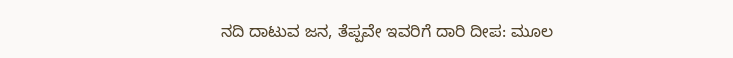ನದಿ ದಾಟುವ ಜನ, ತೆಪ್ಪವೇ ಇವರಿಗೆ ದಾರಿ ದೀಪ: ಮೂಲ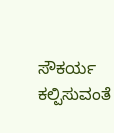ಸೌಕರ್ಯ ಕಲ್ಪಿಸುವಂತೆ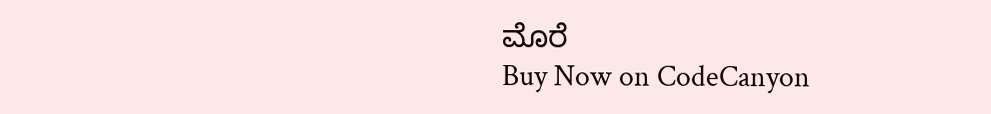ಮೊರೆ
Buy Now on CodeCanyon